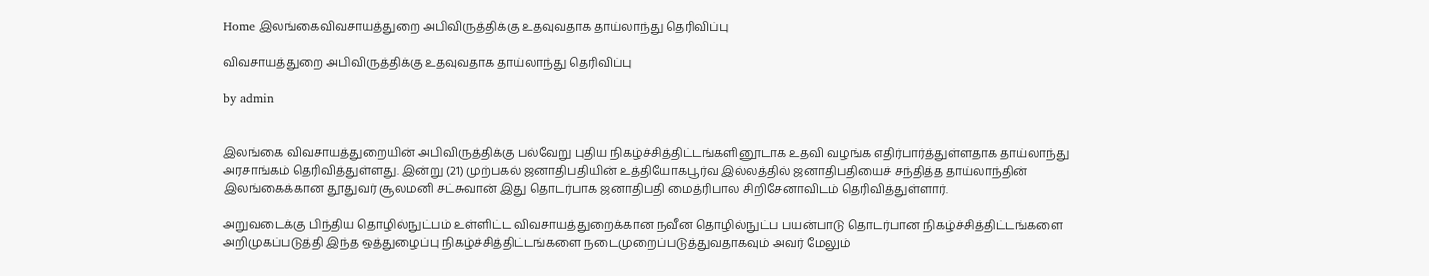Home இலங்கைவிவசாயத்துறை அபிவிருத்திக்கு உதவுவதாக தாய்லாந்து தெரிவிப்பு

விவசாயத்துறை அபிவிருத்திக்கு உதவுவதாக தாய்லாந்து தெரிவிப்பு

by admin


இலங்கை விவசாயத்துறையின் அபிவிருத்திக்கு பல்வேறு புதிய நிகழ்ச்சித்திட்டங்களினூடாக உதவி வழங்க எதிர்பார்த்துள்ளதாக தாய்லாந்து அரசாங்கம் தெரிவித்துள்ளது. இன்று (21) முற்பகல் ஜனாதிபதியின் உத்தியோகபூர்வ இல்லத்தில் ஜனாதிபதியைச் சந்தித்த தாய்லாந்தின் இலங்கைக்கான தூதுவர் சூலமனி சட்சுவான் இது தொடர்பாக ஜனாதிபதி மைத்ரிபால சிறிசேனாவிடம் தெரிவித்துள்ளார்.

அறுவடைக்கு பிந்திய தொழில்நுட்பம் உள்ளிட்ட விவசாயத்துறைக்கான நவீன தொழில்நுட்ப பயன்பாடு தொடர்பான நிகழ்ச்சித்திட்டங்களை அறிமுகப்படுத்தி இந்த ஒத்துழைப்பு நிகழ்ச்சித்திட்டங்களை நடைமுறைப்படுத்துவதாகவும் அவர் மேலும்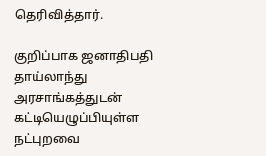தெரிவித்தார்.

குறிப்பாக ஜனாதிபதி தாய்லாந்து அரசாங்கத்துடன் கட்டியெழுப்பியுள்ள நட்புறவை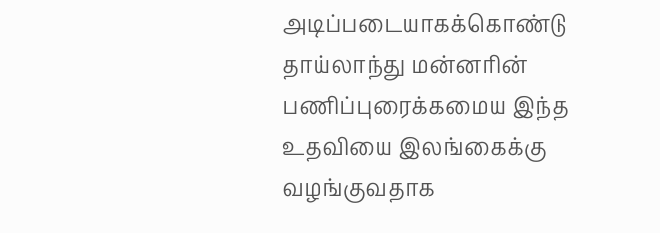அடிப்படையாகக்கொண்டு தாய்லாந்து மன்னரின் பணிப்புரைக்கமைய இந்த உதவியை இலங்கைக்கு வழங்குவதாக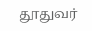தூதுவர்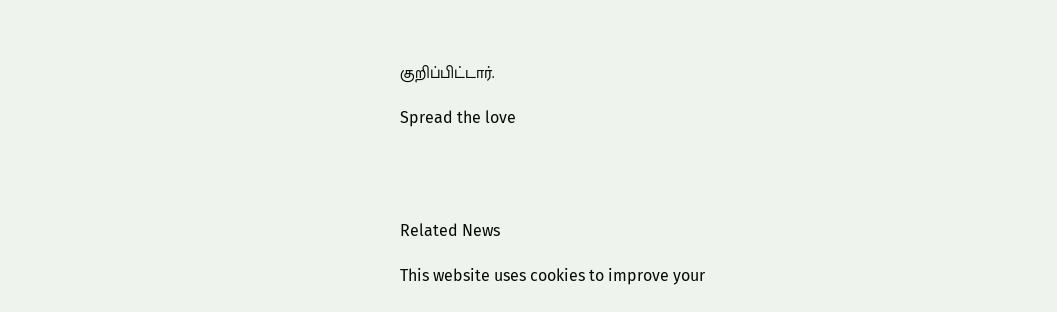குறிப்பிட்டார்.

Spread the love




Related News

This website uses cookies to improve your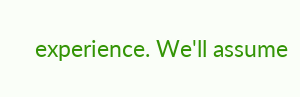experience. We'll assume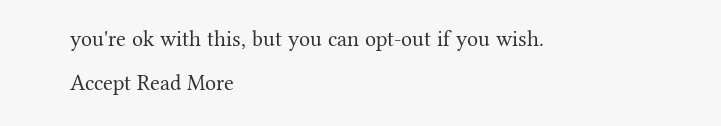you're ok with this, but you can opt-out if you wish. Accept Read More